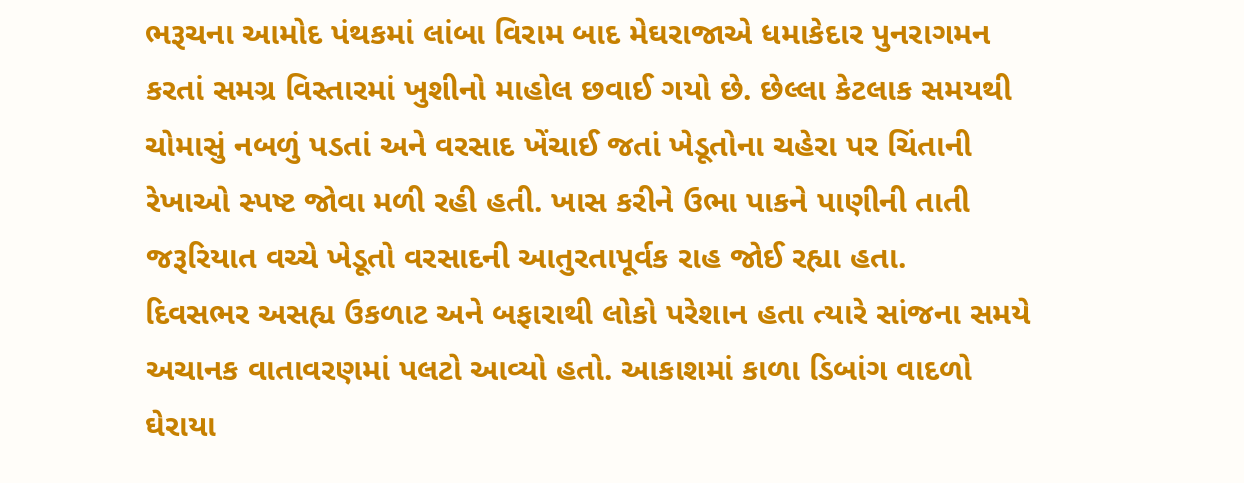ભરૂચના આમોદ પંથકમાં લાંબા વિરામ બાદ મેઘરાજાએ ધમાકેદાર પુનરાગમન કરતાં સમગ્ર વિસ્તારમાં ખુશીનો માહોલ છવાઈ ગયો છે. છેલ્લા કેટલાક સમયથી ચોમાસું નબળું પડતાં અને વરસાદ ખેંચાઈ જતાં ખેડૂતોના ચહેરા પર ચિંતાની રેખાઓ સ્પષ્ટ જોવા મળી રહી હતી. ખાસ કરીને ઉભા પાકને પાણીની તાતી જરૂરિયાત વચ્ચે ખેડૂતો વરસાદની આતુરતાપૂર્વક રાહ જોઈ રહ્યા હતા.
દિવસભર અસહ્ય ઉકળાટ અને બફારાથી લોકો પરેશાન હતા ત્યારે સાંજના સમયે અચાનક વાતાવરણમાં પલટો આવ્યો હતો. આકાશમાં કાળા ડિબાંગ વાદળો ઘેરાયા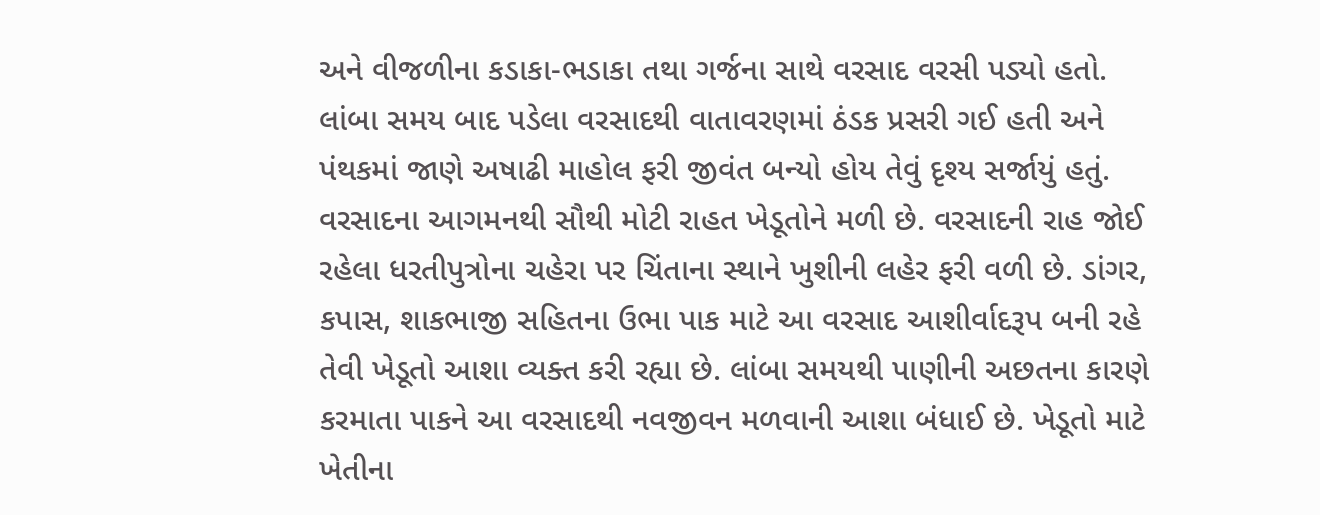અને વીજળીના કડાકા-ભડાકા તથા ગર્જના સાથે વરસાદ વરસી પડ્યો હતો. લાંબા સમય બાદ પડેલા વરસાદથી વાતાવરણમાં ઠંડક પ્રસરી ગઈ હતી અને પંથકમાં જાણે અષાઢી માહોલ ફરી જીવંત બન્યો હોય તેવું દૃશ્ય સર્જાયું હતું.
વરસાદના આગમનથી સૌથી મોટી રાહત ખેડૂતોને મળી છે. વરસાદની રાહ જોઈ રહેલા ધરતીપુત્રોના ચહેરા પર ચિંતાના સ્થાને ખુશીની લહેર ફરી વળી છે. ડાંગર, કપાસ, શાકભાજી સહિતના ઉભા પાક માટે આ વરસાદ આશીર્વાદરૂપ બની રહે તેવી ખેડૂતો આશા વ્યક્ત કરી રહ્યા છે. લાંબા સમયથી પાણીની અછતના કારણે કરમાતા પાકને આ વરસાદથી નવજીવન મળવાની આશા બંધાઈ છે. ખેડૂતો માટે ખેતીના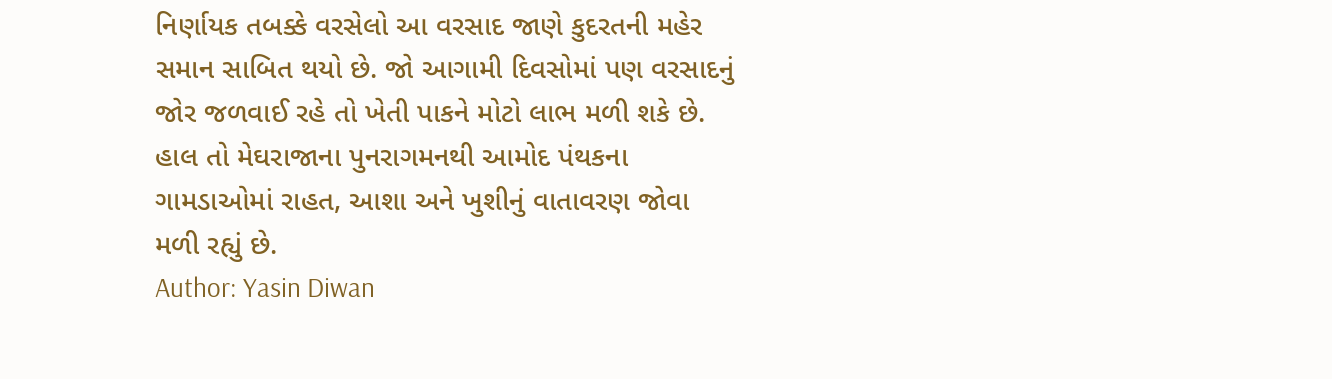નિર્ણાયક તબક્કે વરસેલો આ વરસાદ જાણે કુદરતની મહેર સમાન સાબિત થયો છે. જો આગામી દિવસોમાં પણ વરસાદનું જોર જળવાઈ રહે તો ખેતી પાકને મોટો લાભ મળી શકે છે. હાલ તો મેઘરાજાના પુનરાગમનથી આમોદ પંથકના ગામડાઓમાં રાહત, આશા અને ખુશીનું વાતાવરણ જોવા મળી રહ્યું છે.
Author: Yasin Diwan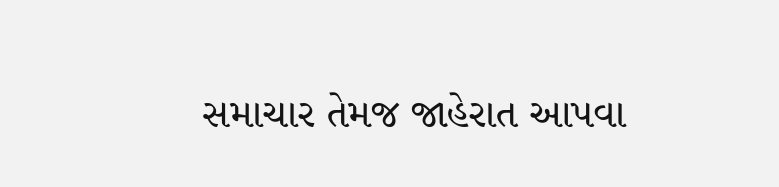સમાચાર તેમજ જાહેરાત આપવા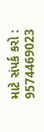માટે સંપર્ક કરો : 9574469023